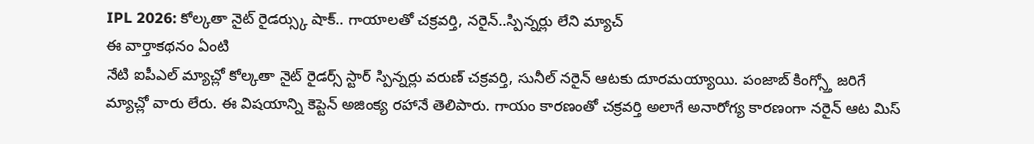IPL 2026: కోల్కతా నైట్ రైడర్స్కు షాక్.. గాయాలతో చక్రవర్తి, నరైన్..స్పిన్నర్లు లేని మ్యాచ్
ఈ వార్తాకథనం ఏంటి
నేటి ఐపీఎల్ మ్యాచ్లో కోల్కతా నైట్ రైడర్స్ స్టార్ స్పిన్నర్లు వరుణ్ చక్రవర్తి, సునీల్ నరైన్ ఆటకు దూరమయ్యాయి. పంజాబ్ కింగ్స్తో జరిగే మ్యాచ్లో వారు లేరు. ఈ విషయాన్ని కెప్టెన్ అజింక్య రహానే తెలిపారు. గాయం కారణంతో చక్రవర్తి అలాగే అనారోగ్య కారణంగా నరైన్ ఆట మిస్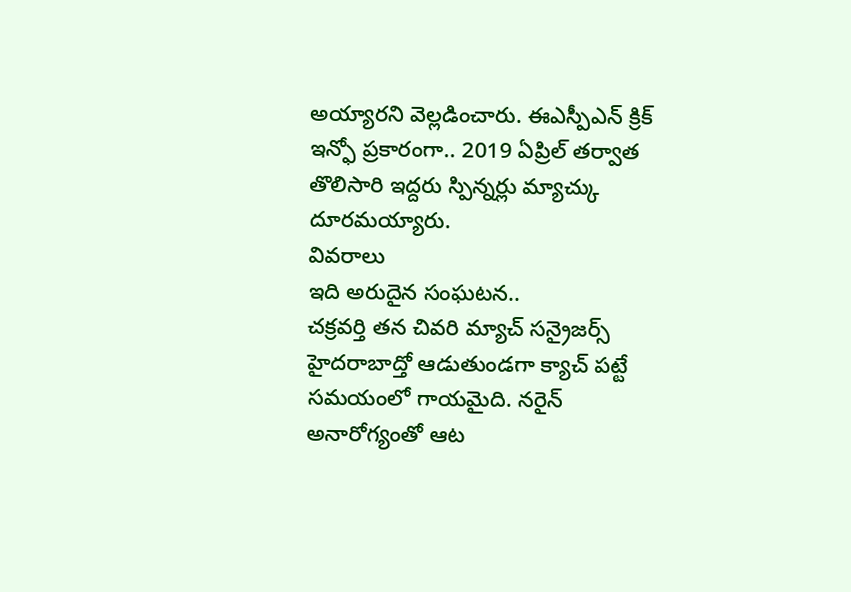అయ్యారని వెల్లడించారు. ఈఎస్పీఎన్ క్రిక్ ఇన్ఫో ప్రకారంగా.. 2019 ఏప్రిల్ తర్వాత తొలిసారి ఇద్దరు స్పిన్నర్లు మ్యాచ్కు దూరమయ్యారు.
వివరాలు
ఇది అరుదైన సంఘటన..
చక్రవర్తి తన చివరి మ్యాచ్ సన్రైజర్స్ హైదరాబాద్తో ఆడుతుండగా క్యాచ్ పట్టే సమయంలో గాయమైది. నరైన్ అనారోగ్యంతో ఆట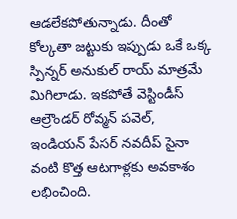ఆడలేకపోతున్నాడు. దీంతో కోల్కతా జట్టుకు ఇప్పుడు ఒకే ఒక్క స్పిన్నర్ అనుకుల్ రాయ్ మాత్రమే మిగిలాడు. ఇకపోతే వెస్టిండీస్ ఆల్రౌండర్ రోవ్మన్ పవెల్, ఇండియన్ పేసర్ నవదీప్ సైనా వంటి కొత్త ఆటగాళ్లకు అవకాశం లభించింది.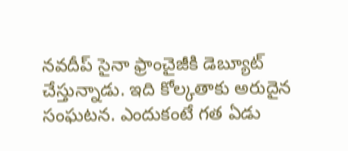నవదీప్ సైనా ఫ్రాంచైజీకి డెబ్యూట్ చేస్తున్నాడు. ఇది కోల్కతాకు అరుదైన సంఘటన. ఎందుకంటే గత ఏడు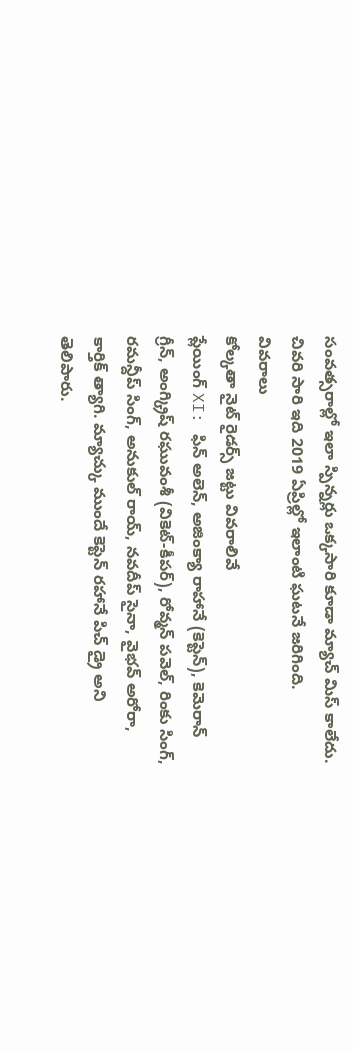సంవత్సరాల్లో ఇలా స్పిన్నర్లు ఒక్కసారి కూడా మ్యాచ్ మిస్ కాలేదు. చివరి సారి ఇది 2019 ఏప్రిల్లో ఇలాంటి ఘటనే జరిగింది.
వివరాలు
కోల్కతా నైట్ రైడర్స్ జట్టు వివరాలివే
ప్లేయింగ్ XI: ఫిన్ అలెన్, అజింక్యా రాహానే (కెప్టెన్), కెమెరాన్ గ్రీన్, అంగ్క్రిష్ రఘువంశీ (వికెట్-కీపర్), రోవ్మన్ పవెల్, రింకు సింగ్, రమన్దీప్ సింగ్, అనుకుల్ రాయ్, నవదీప్ సైనా, వైభవ్ అరోరా, కార్తిక్ త్యాగి. మ్యాచ్కు ముందే కెప్టెన్ రహానే పిచ్ డ్రై అని తెలిపారు.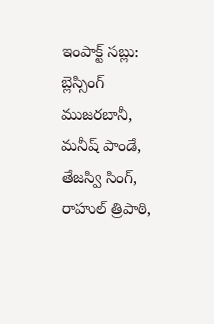ఇంపాక్ట్ సబ్లు: బ్లెస్సింగ్ ముజరబానీ, మనీష్ పాండే, తేజస్వి సింగ్, రాహుల్ త్రిపాఠి,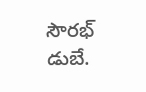సౌరభ్ డుబే.